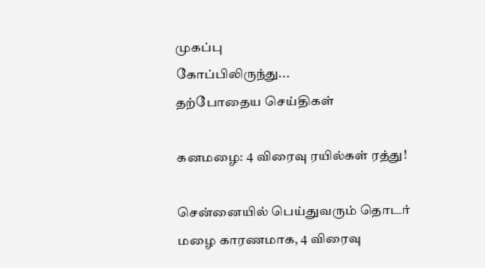முகப்பு
கோப்பிலிருந்து...
தற்போதைய செய்திகள்

கனமழை: 4 விரைவு ரயில்கள் ரத்து!

சென்னையில் பெய்துவரும் தொடர் மழை காரணமாக, 4 விரைவு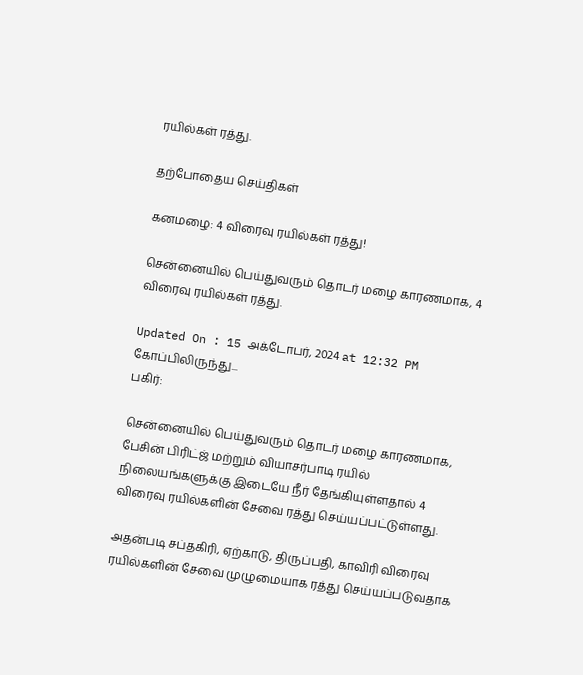ரயில்கள் ரத்து.

தற்போதைய செய்திகள்

கனமழை: 4 விரைவு ரயில்கள் ரத்து!

சென்னையில் பெய்துவரும் தொடர் மழை காரணமாக, 4 விரைவு ரயில்கள் ரத்து.

Updated On : 15 அக்டோபர், 2024 at 12:32 PM
கோப்பிலிருந்து...
பகிர்:

சென்னையில் பெய்துவரும் தொடர் மழை காரணமாக, பேசின் பிரிட்ஜ் மற்றும் வியாசர்பாடி ரயில் நிலையங்களுக்கு இடையே நீர் தேங்கியுள்ளதால் 4 விரைவு ரயில்களின் சேவை ரத்து செய்யப்பட்டுள்ளது.

அதன்படி சப்தகிரி, ஏற்காடு, திருப்பதி, காவிரி விரைவு ரயில்களின் சேவை முழுமையாக ரத்து செய்யப்படுவதாக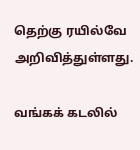தெற்கு ரயில்வே அறிவித்துள்ளது.

வங்கக் கடலில்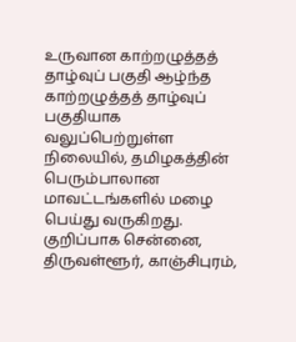உருவான காற்றழுத்தத் தாழ்வுப் பகுதி ஆழ்ந்த காற்றழுத்தத் தாழ்வுப் பகுதியாக வலுப்பெற்றுள்ள நிலையில், தமிழகத்தின் பெரும்பாலான மாவட்டங்களில் மழை பெய்து வருகிறது. குறிப்பாக சென்னை, திருவள்ளூர், காஞ்சிபுரம்,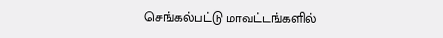செங்கல்பட்டு மாவட்டங்களில்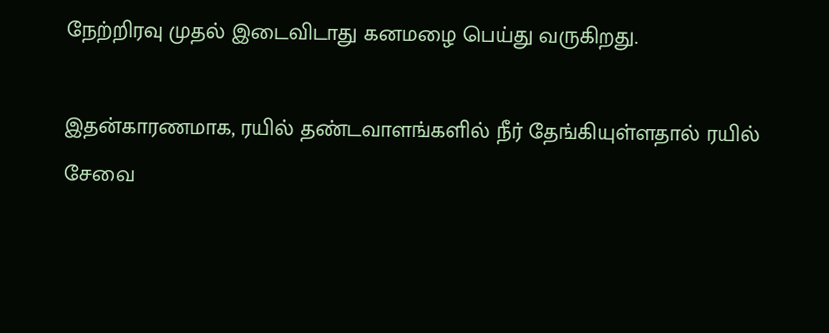நேற்றிரவு முதல் இடைவிடாது கனமழை பெய்து வருகிறது.

இதன்காரணமாக, ரயில் தண்டவாளங்களில் நீர் தேங்கியுள்ளதால் ரயில் சேவை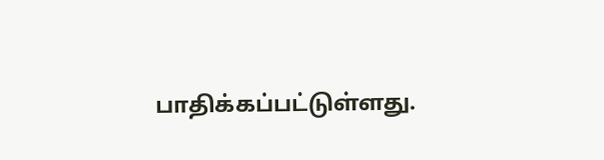பாதிக்கப்பட்டுள்ளது.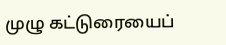முழு கட்டுரையைப்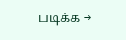படிக்க →